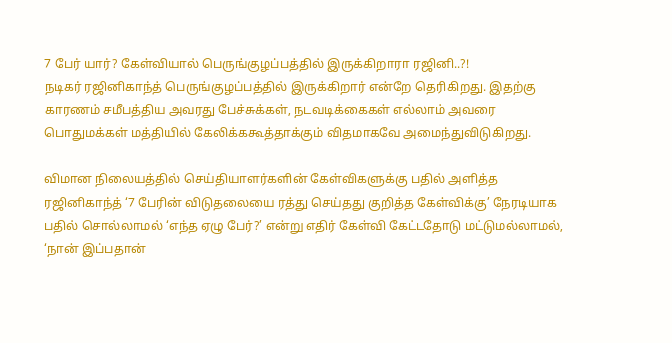7 பேர் யார்? கேள்வியால் பெருங்குழப்பத்தில் இருக்கிறாரா ரஜினி..?!
நடிகர் ரஜினிகாந்த் பெருங்குழப்பத்தில் இருக்கிறார் என்றே தெரிகிறது. இதற்கு காரணம் சமீபத்திய அவரது பேச்சுக்கள், நடவடிக்கைகள் எல்லாம் அவரை பொதுமக்கள் மத்தியில் கேலிக்ககூத்தாக்கும் விதமாகவே அமைந்துவிடுகிறது.

விமான நிலையத்தில் செய்தியாளர்களின் கேள்விகளுக்கு பதில் அளித்த ரஜினிகாந்த் ‘7 பேரின் விடுதலையை ரத்து செய்தது குறித்த கேள்விக்கு’ நேரடியாக பதில் சொல்லாமல் ‘எந்த ஏழு பேர்?’ என்று எதிர் கேள்வி கேட்டதோடு மட்டுமல்லாமல், ‘நான் இப்பதான்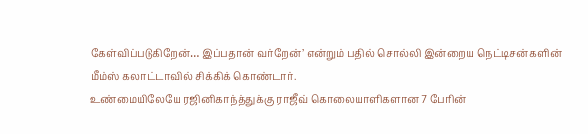கேள்விப்படுகிறேன்… இப்பதான் வர்றேன்’ என்றும் பதில் சொல்லி இன்றைய நெட்டிசன்களின் மீம்ஸ் கலாட்டாவில் சிக்கிக் கொண்டார்.
உண்மையிலேயே ரஜினிகாந்த்துக்கு ராஜீவ் கொலையாளிகளான 7 பேரின்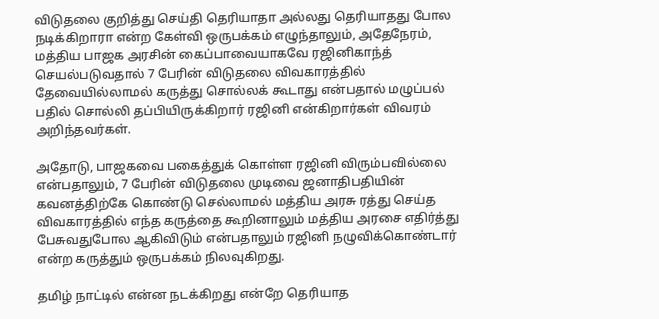விடுதலை குறித்து செய்தி தெரியாதா அல்லது தெரியாதது போல நடிக்கிறாரா என்ற கேள்வி ஒருபக்கம் எழுந்தாலும், அதேநேரம், மத்திய பாஜக அரசின் கைப்பாவையாகவே ரஜினிகாந்த் செயல்படுவதால் 7 பேரின் விடுதலை விவகாரத்தில் தேவையில்லாமல் கருத்து சொல்லக் கூடாது என்பதால் மழுப்பல் பதில் சொல்லி தப்பியிருக்கிறார் ரஜினி என்கிறார்கள் விவரம் அறிந்தவர்கள்.

அதோடு, பாஜகவை பகைத்துக் கொள்ள ரஜினி விரும்பவில்லை என்பதாலும், 7 பேரின் விடுதலை முடிவை ஜனாதிபதியின் கவனத்திற்கே கொண்டு செல்லாமல் மத்திய அரசு ரத்து செய்த விவகாரத்தில் எந்த கருத்தை கூறினாலும் மத்திய அரசை எதிர்த்து பேசுவதுபோல ஆகிவிடும் என்பதாலும் ரஜினி நழுவிக்கொண்டார் என்ற கருத்தும் ஒருபக்கம் நிலவுகிறது.

தமிழ் நாட்டில் என்ன நடக்கிறது என்றே தெரியாத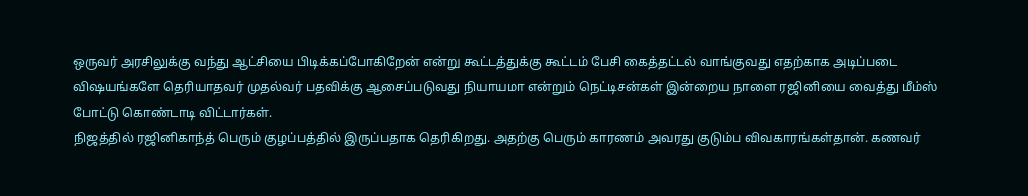ஒருவர் அரசிலுக்கு வந்து ஆட்சியை பிடிக்கப்போகிறேன் என்று கூட்டத்துக்கு கூட்டம் பேசி கைத்தட்டல் வாங்குவது எதற்காக அடிப்படை விஷயங்களே தெரியாதவர் முதல்வர் பதவிக்கு ஆசைப்படுவது நியாயமா என்றும் நெட்டிசன்கள் இன்றைய நாளை ரஜினியை வைத்து மீம்ஸ் போட்டு கொண்டாடி விட்டார்கள்.
நிஜத்தில் ரஜினிகாந்த் பெரும் குழப்பத்தில் இருப்பதாக தெரிகிறது. அதற்கு பெரும் காரணம் அவரது குடும்ப விவகாரங்கள்தான். கணவர்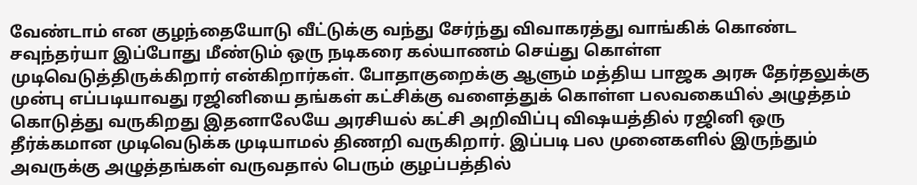வேண்டாம் என குழந்தையோடு வீட்டுக்கு வந்து சேர்ந்து விவாகரத்து வாங்கிக் கொண்ட சவுந்தர்யா இப்போது மீண்டும் ஒரு நடிகரை கல்யாணம் செய்து கொள்ள முடிவெடுத்திருக்கிறார் என்கிறார்கள். போதாகுறைக்கு ஆளும் மத்திய பாஜக அரசு தேர்தலுக்கு முன்பு எப்படியாவது ரஜினியை தங்கள் கட்சிக்கு வளைத்துக் கொள்ள பலவகையில் அழுத்தம் கொடுத்து வருகிறது இதனாலேயே அரசியல் கட்சி அறிவிப்பு விஷயத்தில் ரஜினி ஒரு தீர்க்கமான முடிவெடுக்க முடியாமல் திணறி வருகிறார். இப்படி பல முனைகளில் இருந்தும் அவருக்கு அழுத்தங்கள் வருவதால் பெரும் குழப்பத்தில்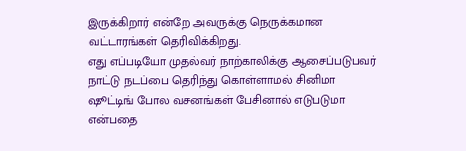இருக்கிறார் என்றே அவருக்கு நெருக்கமான வட்டாரங்கள் தெரிவிக்கிறது.
எது எப்படியோ முதல்வர் நாற்காலிக்கு ஆசைப்படுபவர் நாட்டு நடப்பை தெரிந்து கொள்ளாமல் சினிமா ஷூட்டிங் போல வசனங்கள் பேசினால் எடுபடுமா என்பதை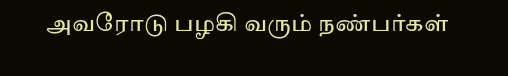அவரோடு பழகி வரும் நண்பர்கள்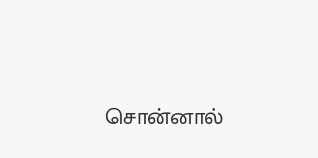சொன்னால்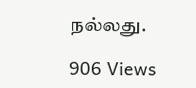நல்லது.

906 Views